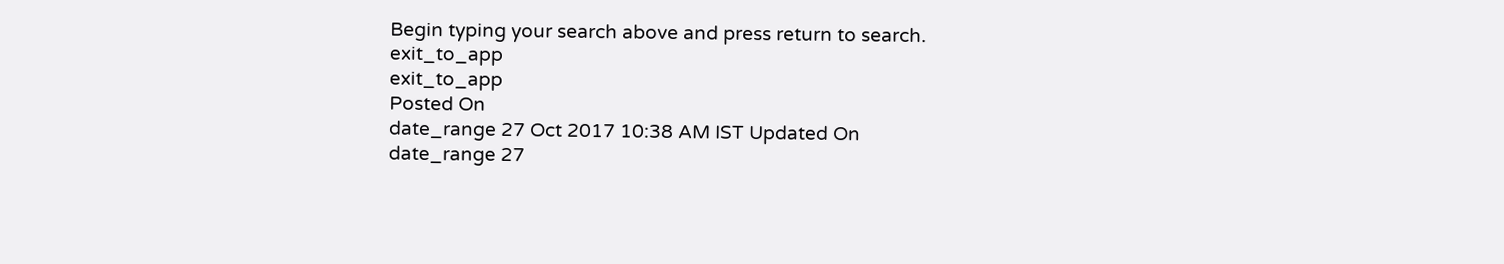Begin typing your search above and press return to search.
exit_to_app
exit_to_app
Posted On
date_range 27 Oct 2017 10:38 AM IST Updated On
date_range 27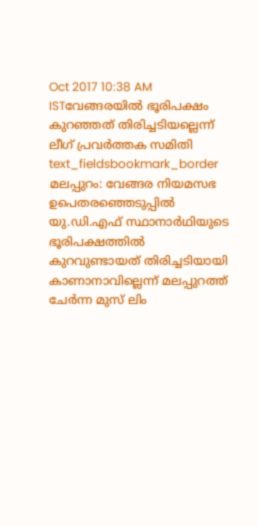Oct 2017 10:38 AM ISTവേങ്ങരയിൽ ഭൂരിപക്ഷം കുറഞ്ഞത് തിരിച്ചടിയല്ലെന്ന് ലീഗ് പ്രവർത്തക സമിതി
text_fieldsbookmark_border
മലപ്പുറം: വേങ്ങര നിയമസഭ ഉപെതരഞ്ഞെടുപ്പിൽ യു.ഡി.എഫ് സ്ഥാനാർഥിയുടെ ഭൂരിപക്ഷത്തിൽ കുറവുണ്ടായത് തിരിച്ചടിയായി കാണാനാവില്ലെന്ന് മലപ്പുറത്ത് ചേർന്ന മുസ് ലിം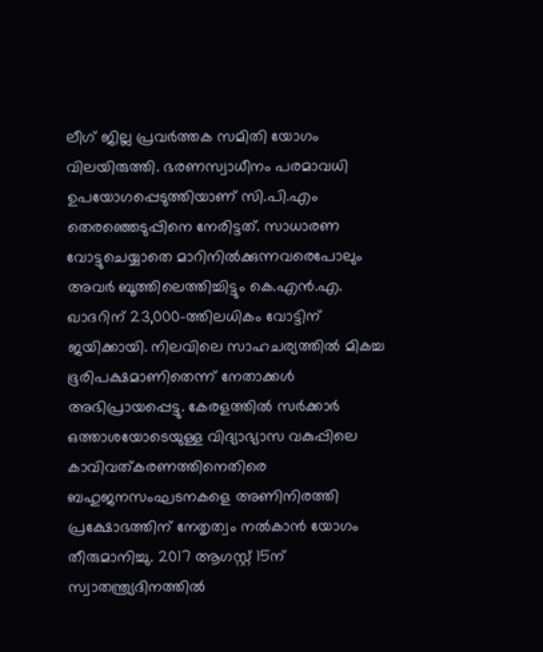ലീഗ് ജില്ല പ്രവർത്തക സമിതി യോഗം വിലയിരുത്തി. ഭരണസ്വാധീനം പരമാവധി ഉപയോഗപ്പെടുത്തിയാണ് സി.പി.എം തെരഞ്ഞെടുപ്പിനെ നേരിട്ടത്. സാധാരണ വോട്ടുചെയ്യാതെ മാറിനിൽക്കുന്നവരെപോലും അവർ ബൂത്തിലെത്തിച്ചിട്ടും കെ.എൻ.എ. ഖാദറിന് 23,000-ത്തിലധികം വോട്ടിന് ജയിക്കായി. നിലവിലെ സാഹചര്യത്തിൽ മികച്ച ഭൂരിപക്ഷമാണിതെന്ന് നേതാക്കൾ അഭിപ്രായപ്പെട്ടു. കേരളത്തിൽ സർക്കാർ ഒത്താശയോടെയുള്ള വിദ്യാഭ്യാസ വകുപ്പിലെ കാവിവത്കരണത്തിനെതിരെ ബഹുജനസംഘടനകളെ അണിനിരത്തി പ്രക്ഷോഭത്തിന് നേതൃത്വം നൽകാൻ യോഗം തീരുമാനിച്ചു. 2017 ആഗസ്റ്റ് 15ന് സ്വാതന്ത്ര്യദിനത്തിൽ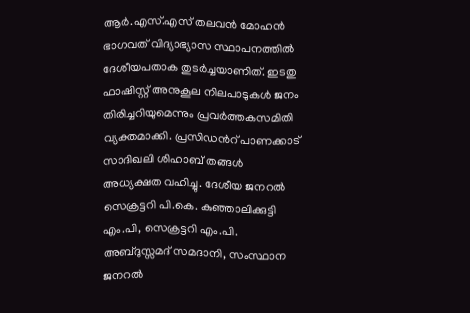ആർ.എസ്.എസ് തലവൻ മോഹൻ ഭാഗവത് വിദ്യാഭ്യാസ സ്ഥാപനത്തിൽ ദേശീയപതാക തുടർച്ചയാണിത്. ഇടതു ഫാഷിസ്റ്റ് അനുകൂല നിലപാടുകൾ ജനം തിരിച്ചറിയുമെന്നും പ്രവർത്തകസമിതി വ്യക്തമാക്കി. പ്രസിഡൻറ് പാണക്കാട് സാദിഖലി ശിഹാബ് തങ്ങൾ അധ്യക്ഷത വഹിച്ചു. ദേശീയ ജനറൽ സെക്രട്ടറി പി.കെ. കുഞ്ഞാലിക്കുട്ടി എം.പി, സെക്രട്ടറി എം.പി. അബ്ദുസ്സമദ് സമദാനി, സംസ്ഥാന ജനറൽ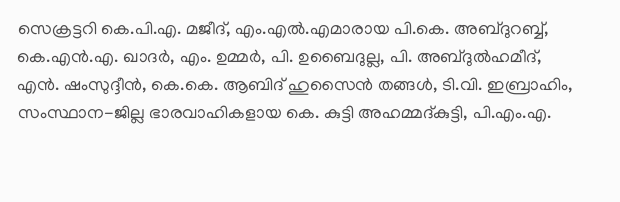സെക്രട്ടറി കെ.പി.എ. മജീദ്, എം.എൽ.എമാരായ പി.കെ. അബ്ദുറബ്ബ്, കെ.എൻ.എ. ഖാദർ, എം. ഉമ്മർ, പി. ഉബൈദുല്ല, പി. അബ്ദുൽഹമീദ്, എൻ. ഷംസുദ്ദീൻ, കെ.കെ. ആബിദ് ഹുസൈൻ തങ്ങൾ, ടി.വി. ഇബ്രാഹിം, സംസ്ഥാന-ജില്ല ഭാരവാഹികളായ കെ. കുട്ടി അഹമ്മദ്കുട്ടി, പി.എം.എ.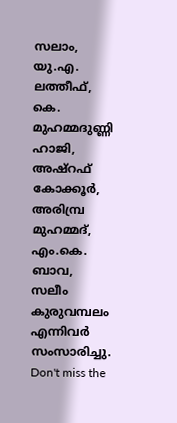സലാം, യു.എ. ലത്തീഫ്, കെ. മുഹമ്മദുണ്ണി ഹാജി, അഷ്റഫ് കോക്കൂർ, അരിമ്പ്ര മുഹമ്മദ്, എം.കെ. ബാവ, സലീം കുരുവമ്പലം എന്നിവർ സംസാരിച്ചു.
Don't miss the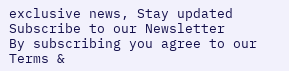exclusive news, Stay updated
Subscribe to our Newsletter
By subscribing you agree to our Terms &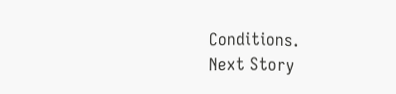Conditions.
Next Story